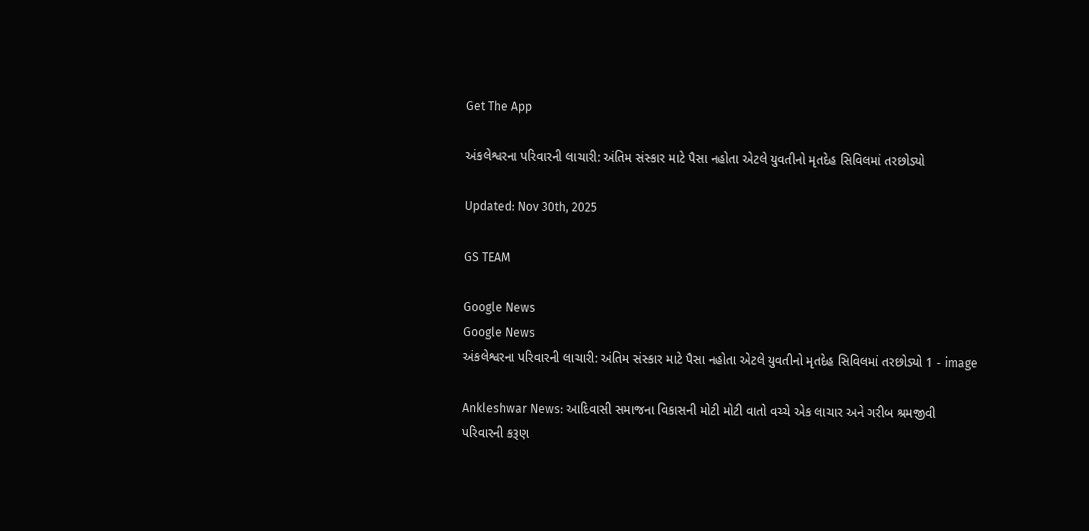Get The App

અંકલેશ્વરના પરિવારની લાચારી: અંતિમ સંસ્કાર માટે પૈસા નહોતા એટલે યુવતીનો મૃતદેહ સિવિલમાં તરછોડ્યો

Updated: Nov 30th, 2025

GS TEAM

Google News
Google News
અંકલેશ્વરના પરિવારની લાચારી: અંતિમ સંસ્કાર માટે પૈસા નહોતા એટલે યુવતીનો મૃતદેહ સિવિલમાં તરછોડ્યો 1 - image

Ankleshwar News: આદિવાસી સમાજના વિકાસની મોટી મોટી વાતો વચ્ચે એક લાચાર અને ગરીબ શ્રમજીવી પરિવારની કરૂણ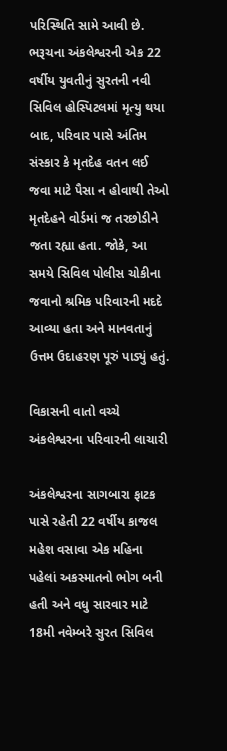પરિસ્થિતિ સામે આવી છે. ભરૂચના અંકલેશ્વરની એક 22 વર્ષીય યુવતીનું સુરતની નવી સિવિલ હોસ્પિટલમાં મૃત્યુ થયા બાદ, પરિવાર પાસે અંતિમ સંસ્કાર કે મૃતદેહ વતન લઈ જવા માટે પૈસા ન હોવાથી તેઓ મૃતદેહને વોર્ડમાં જ તરછોડીને જતા રહ્યા હતા. જોકે, આ સમયે સિવિલ પોલીસ ચોકીના જવાનો શ્રમિક પરિવારની મદદે આવ્યા હતા અને માનવતાનું ઉત્તમ ઉદાહરણ પૂરું પાડ્યું હતું.

વિકાસની વાતો વચ્ચે અંકલેશ્વરના પરિવારની લાચારી

અંકલેશ્વરના સાગબારા ફાટક પાસે રહેતી 22 વર્ષીય કાજલ મહેશ વસાવા એક મહિના પહેલાં અકસ્માતનો ભોગ બની હતી અને વધુ સારવાર માટે 18મી નવેમ્બરે સુરત સિવિલ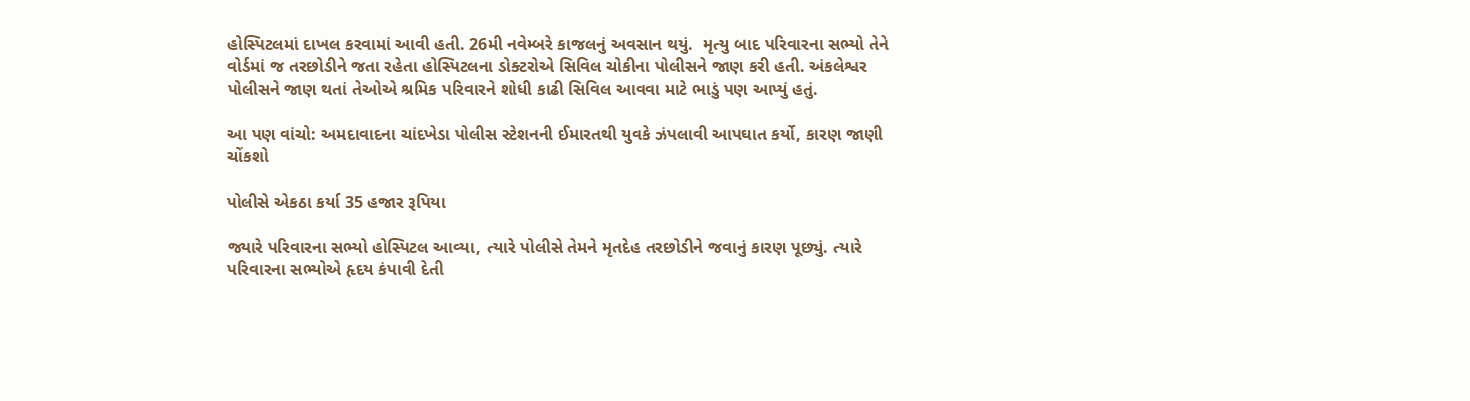હોસ્પિટલમાં દાખલ કરવામાં આવી હતી. 26મી નવેમ્બરે કાજલનું અવસાન થયું.  મૃત્યુ બાદ પરિવારના સભ્યો તેને વોર્ડમાં જ તરછોડીને જતા રહેતા હોસ્પિટલના ડોક્ટરોએ સિવિલ ચોકીના પોલીસને જાણ કરી હતી. અંકલેશ્વર પોલીસને જાણ થતાં તેઓએ શ્રમિક પરિવારને શોધી કાઢી સિવિલ આવવા માટે ભાડું પણ આપ્યું હતું.

આ પણ વાંચો: અમદાવાદના ચાંદખેડા પોલીસ સ્ટેશનની ઈમારતથી યુવકે ઝંપલાવી આપઘાત કર્યો, કારણ જાણી ચોંકશો

પોલીસે એકઠા કર્યા 35 હજાર રૂપિયા

જ્યારે પરિવારના સભ્યો હોસ્પિટલ આવ્યા, ત્યારે પોલીસે તેમને મૃતદેહ તરછોડીને જવાનું કારણ પૂછ્યું. ત્યારે પરિવારના સભ્યોએ હૃદય કંપાવી દેતી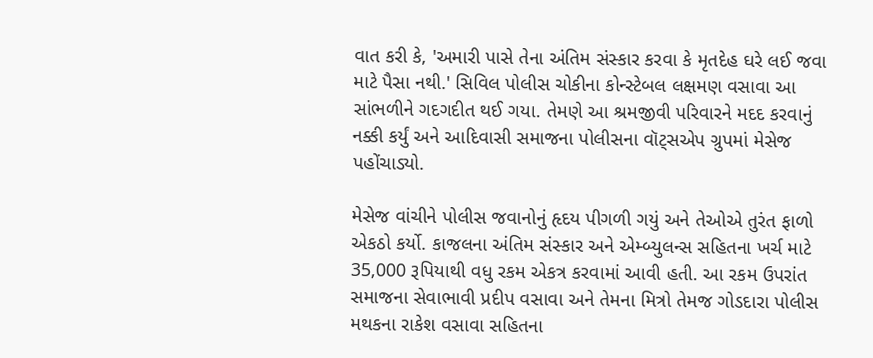વાત કરી કે, 'અમારી પાસે તેના અંતિમ સંસ્કાર કરવા કે મૃતદેહ ઘરે લઈ જવા માટે પૈસા નથી.' સિવિલ પોલીસ ચોકીના કોન્સ્ટેબલ લક્ષમણ વસાવા આ સાંભળીને ગદગદીત થઈ ગયા. તેમણે આ શ્રમજીવી પરિવારને મદદ કરવાનું નક્કી કર્યું અને આદિવાસી સમાજના પોલીસના વૉટ્સએપ ગ્રુપમાં મેસેજ પહોંચાડ્યો.

મેસેજ વાંચીને પોલીસ જવાનોનું હૃદય પીગળી ગયું અને તેઓએ તુરંત ફાળો એકઠો કર્યો. કાજલના અંતિમ સંસ્કાર અને એમ્બ્યુલન્સ સહિતના ખર્ચ માટે 35,000 રૂપિયાથી વધુ રકમ એકત્ર કરવામાં આવી હતી. આ રકમ ઉપરાંત સમાજના સેવાભાવી પ્રદીપ વસાવા અને તેમના મિત્રો તેમજ ગોડદારા પોલીસ મથકના રાકેશ વસાવા સહિતના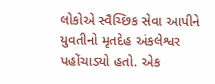લોકોએ સ્વૈચ્છિક સેવા આપીને યુવતીનો મૃતદેહ અંકલેશ્વર પહોંચાડ્યો હતો. એક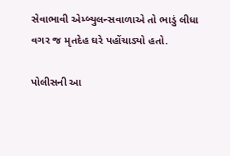સેવાભાવી એમ્બ્યુલન્સવાળાએ તો ભાડું લીધા વગર જ મૃતદેહ ઘરે પહોંચાડ્યો હતો.

પોલીસની આ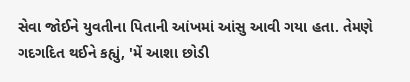સેવા જોઈને યુવતીના પિતાની આંખમાં આંસુ આવી ગયા હતા. તેમણે ગદગદિત થઈને કહ્યું, 'મેં આશા છોડી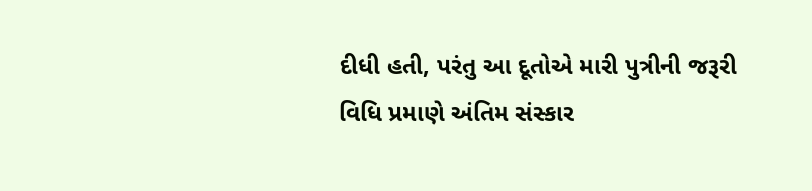દીધી હતી, પરંતુ આ દૂતોએ મારી પુત્રીની જરૂરી વિધિ પ્રમાણે અંતિમ સંસ્કાર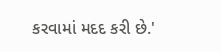કરવામાં મદદ કરી છે.'